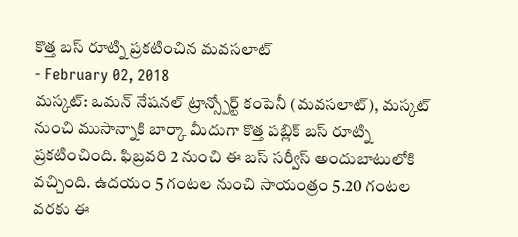కొత్త బస్ రూట్ని ప్రకటించిన మవసలాట్
- February 02, 2018
మస్కట్: ఒమన్ నేషనల్ ట్రాన్స్పోర్ట్ కంపెనీ (మవసలాట్), మస్కట్ నుంచి ముసాన్నాకి బార్కా మీదుగా కొత్త పబ్లిక్ బస్ రూట్ని ప్రకటించింది. ఫిబ్రవరి 2 నుంచి ఈ బస్ సర్వీస్ అందుబాటులోకి వచ్చింది. ఉదయం 5 గంటల నుంచి సాయంత్రం 5.20 గంటల వరకు ఈ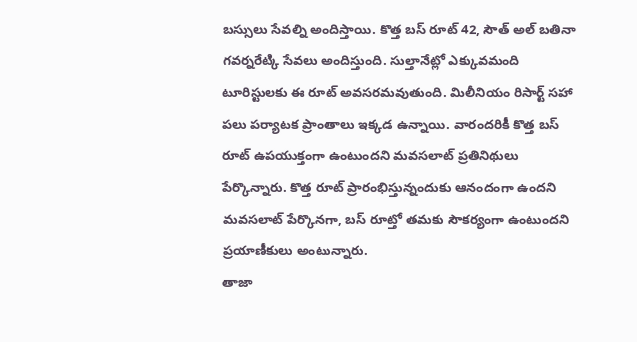బస్సులు సేవల్ని అందిస్తాయి. కొత్త బస్ రూట్ 42, సౌత్ అల్ బతినా గవర్నరేట్కి సేవలు అందిస్తుంది. సుల్తానేట్లో ఎక్కువమంది టూరిస్టులకు ఈ రూట్ అవసరమవుతుంది. మిలీనియం రిసార్ట్ సహా పలు పర్యాటక ప్రాంతాలు ఇక్కడ ఉన్నాయి. వారందరికీ కొత్త బస్ రూట్ ఉపయుక్తంగా ఉంటుందని మవసలాట్ ప్రతినిథులు పేర్కొన్నారు. కొత్త రూట్ ప్రారంభిస్తున్నందుకు ఆనందంగా ఉందని మవసలాట్ పేర్కొనగా, బస్ రూట్తో తమకు సౌకర్యంగా ఉంటుందని ప్రయాణీకులు అంటున్నారు.
తాజా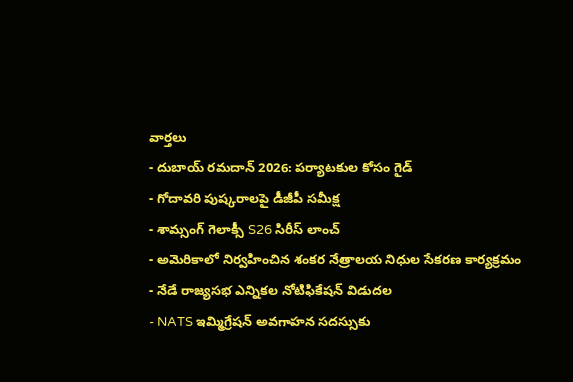వార్తలు
- దుబాయ్ రమదాన్ 2026: పర్యాటకుల కోసం గైడ్
- గోదావరి పుష్కరాలపై డీజీపీ సమీక్ష
- శామ్సంగ్ గెలాక్సీ S26 సిరీస్ లాంచ్
- అమెరికాలో నిర్వహించిన శంకర నేత్రాలయ నిధుల సేకరణ కార్యక్రమం
- నేడే రాజ్యసభ ఎన్నికల నోటిఫికేషన్ విడుదల
- NATS ఇమ్మిగ్రేషన్ అవగాహన సదస్సుకు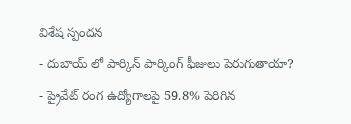విశేష స్పందన
- దుబాయ్ లో పార్కిన్ పార్కింగ్ ఫీజులు పెరుగుతాయా?
- ప్రైవేట్ రంగ ఉద్యోగాలపై 59.8% పెరిగిన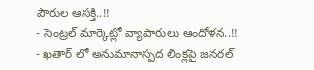పౌరుల ఆసక్తి..!!
- సెంట్రల్ మార్కెట్లో వ్యాపారులు ఆందోళన..!!
- ఖతార్ లో అనుమానాస్పద లింక్లపై జనరల్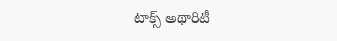టాక్స్ అథారిటీ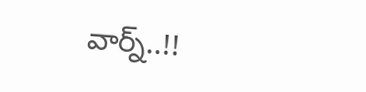వార్న్..!!